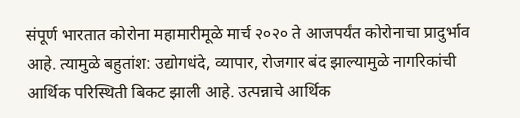संपूर्ण भारतात कोरोना महामारीमूळे मार्च २०२० ते आजपर्यंत कोरोनाचा प्रादुर्भाव आहे. त्यामुळे बहुतांश: उद्योगधंदे, व्यापार, रोजगार बंद झाल्यामुळे नागरिकांची आर्थिक परिस्थिती बिकट झाली आहे. उत्पन्नाचे आर्थिक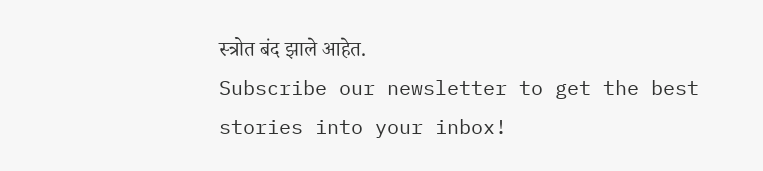स्त्रोत बंद झाले आहेत.
Subscribe our newsletter to get the best stories into your inbox!